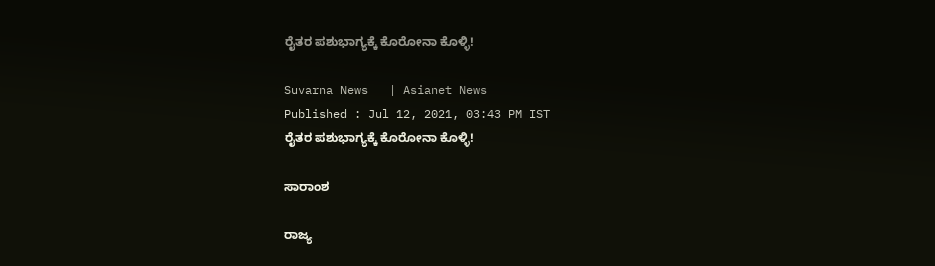ರೈತರ ಪಶುಭಾಗ್ಯಕ್ಕೆ ಕೊರೋನಾ ಕೊಳ್ಳಿ!

Suvarna News   | Asianet News
Published : Jul 12, 2021, 03:43 PM IST
ರೈತರ ಪಶುಭಾಗ್ಯಕ್ಕೆ ಕೊರೋನಾ ಕೊಳ್ಳಿ!

ಸಾರಾಂಶ

ರಾಜ್ಯ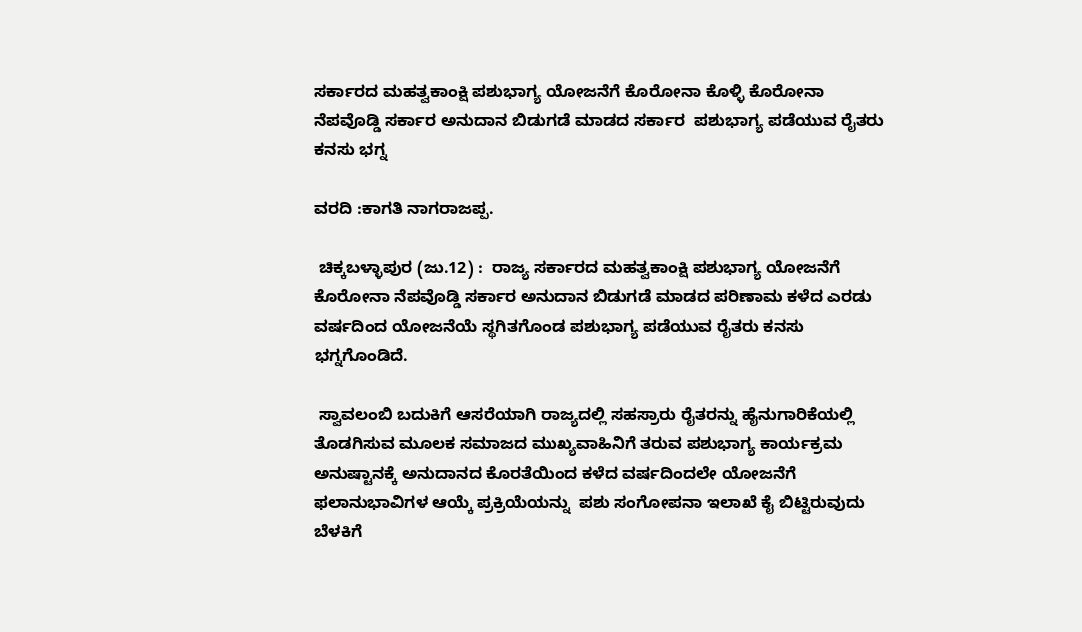ಸರ್ಕಾರದ ಮಹತ್ವಕಾಂಕ್ಷಿ ಪಶುಭಾಗ್ಯ ಯೋಜನೆಗೆ ಕೊರೋನಾ ಕೊಳ್ಳಿ ಕೊರೋನಾ ನೆಪವೊಡ್ಡಿ ಸರ್ಕಾರ ಅನುದಾನ ಬಿಡುಗಡೆ ಮಾಡದ ಸರ್ಕಾರ  ಪಶುಭಾಗ್ಯ ಪಡೆಯುವ ರೈತರು ಕನಸು ಭಗ್ನ

ವರದಿ :ಕಾಗತಿ ನಾಗರಾಜಪ್ಪ.

 ಚಿಕ್ಕಬಳ್ಳಾಪುರ (ಜು.12) :  ರಾಜ್ಯ ಸರ್ಕಾರದ ಮಹತ್ವಕಾಂಕ್ಷಿ ಪಶುಭಾಗ್ಯ ಯೋಜನೆಗೆ ಕೊರೋನಾ ನೆಪವೊಡ್ಡಿ ಸರ್ಕಾರ ಅನುದಾನ ಬಿಡುಗಡೆ ಮಾಡದ ಪರಿಣಾಮ ಕಳೆದ ಎರಡು ವರ್ಷದಿಂದ ಯೋಜನೆಯೆ ಸ್ಥಗಿತಗೊಂಡ ಪಶುಭಾಗ್ಯ ಪಡೆಯುವ ರೈತರು ಕನಸು ಭಗ್ನಗೊಂಡಿದೆ.

 ಸ್ವಾವಲಂಬಿ ಬದುಕಿಗೆ ಆಸರೆಯಾಗಿ ರಾಜ್ಯದಲ್ಲಿ ಸಹಸ್ರಾರು ರೈತರನ್ನು ಹೈನುಗಾರಿಕೆಯಲ್ಲಿ ತೊಡಗಿಸುವ ಮೂಲಕ ಸಮಾಜದ ಮುಖ್ಯವಾಹಿನಿಗೆ ತರುವ ಪಶುಭಾಗ್ಯ ಕಾರ್ಯಕ್ರಮ ಅನುಷ್ಟಾನಕ್ಕೆ ಅನುದಾನದ ಕೊರತೆಯಿಂದ ಕಳೆದ ವರ್ಷದಿಂದಲೇ ಯೋಜನೆಗೆ ಫಲಾನುಭಾವಿಗಳ ಆಯ್ಕೆ ಪ್ರಕ್ರಿಯೆಯನ್ನು  ಪಶು ಸಂಗೋಪನಾ ಇಲಾಖೆ ಕೈ ಬಿಟ್ಟಿರುವುದು ಬೆಳಕಿಗೆ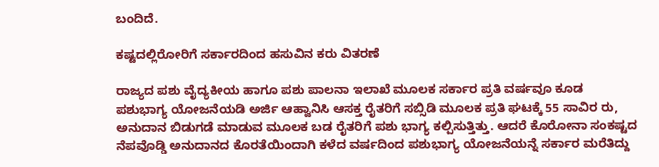ಬಂದಿದೆ.

ಕಷ್ಟದಲ್ಲಿರೋರಿಗೆ ಸರ್ಕಾರದಿಂದ ಹಸುವಿನ ಕರು ವಿತರಣೆ

ರಾಜ್ಯದ ಪಶು ವೈದ್ಯಕೀಯ ಹಾಗೂ ಪಶು ಪಾಲನಾ ಇಲಾಖೆ ಮೂಲಕ ಸರ್ಕಾರ ಪ್ರತಿ ವರ್ಷವೂ ಕೂಡ ಪಶುಭಾಗ್ಯ ಯೋಜನೆಯಡಿ ಅರ್ಜಿ ಆಹ್ವಾನಿಸಿ ಆಸಕ್ತ ರೈತರಿಗೆ ಸಬ್ಸಿಡಿ ಮೂಲಕ ಪ್ರತಿ ಘಟಕ್ಕೆ 55 ಸಾವಿರ ರು, ಅನುದಾನ ಬಿಡುಗಡೆ ಮಾಡುವ ಮೂಲಕ ಬಡ ರೈತರಿಗೆ ಪಶು ಭಾಗ್ಯ ಕಲ್ಪಿಸುತ್ತಿತ್ತು. ಆದರೆ ಕೊರೋನಾ ಸಂಕಷ್ಟದ ನೆಪವೊಡ್ಡಿ ಅನುದಾನದ ಕೊರತೆಯಿಂದಾಗಿ ಕಳೆದ ವರ್ಷದಿಂದ ಪಶುಭಾಗ್ಯ ಯೋಜನೆಯನ್ನೆ ಸರ್ಕಾರ ಮರೆತಿದ್ದು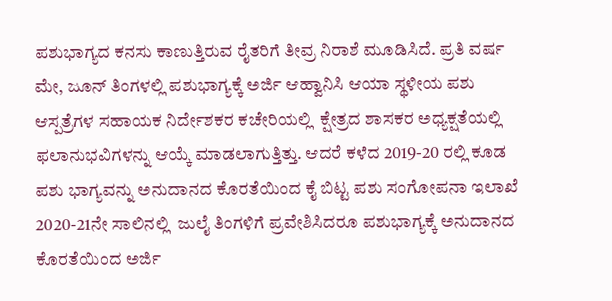ಪಶುಭಾಗ್ಯದ ಕನಸು ಕಾಣುತ್ತಿರುವ ರೈತರಿಗೆ ತೀವ್ರ ನಿರಾಶೆ ಮೂಡಿಸಿದೆ. ಪ್ರತಿ ವರ್ಷ ಮೇ, ಜೂನ್ ತಿಂಗಳಲ್ಲಿ ಪಶುಭಾಗ್ಯಕ್ಕೆ ಅರ್ಜಿ ಆಹ್ವಾನಿಸಿ ಆಯಾ ಸ್ಥಳೀಯ ಪಶು ಆಸ್ಪತ್ರೆಗಳ ಸಹಾಯಕ ನಿರ್ದೇಶಕರ ಕಚೇರಿಯಲ್ಲಿ  ಕ್ಷೇತ್ರದ ಶಾಸಕರ ಅಧ್ಯಕ್ಷತೆಯಲ್ಲಿ ಫಲಾನುಭವಿಗಳನ್ನು ಆಯ್ಕೆ ಮಾಡಲಾಗುತ್ತಿತ್ತು. ಆದರೆ ಕಳೆದ 2019-20 ರಲ್ಲಿ ಕೂಡ ಪಶು ಭಾಗ್ಯವನ್ನು ಅನುದಾನದ ಕೊರತೆಯಿಂದ ಕೈ ಬಿಟ್ಟ ಪಶು ಸಂಗೋಪನಾ ಇಲಾಖೆ 2020-21ನೇ ಸಾಲಿನಲ್ಲಿ  ಜುಲೈ ತಿಂಗಳಿಗೆ ಪ್ರವೇಶಿಸಿದರೂ ಪಶುಭಾಗ್ಯಕ್ಕೆ ಅನುದಾನದ ಕೊರತೆಯಿಂದ ಅರ್ಜಿ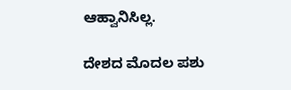ಆಹ್ವಾನಿಸಿಲ್ಲ.

ದೇಶದ ಮೊದಲ ಪಶು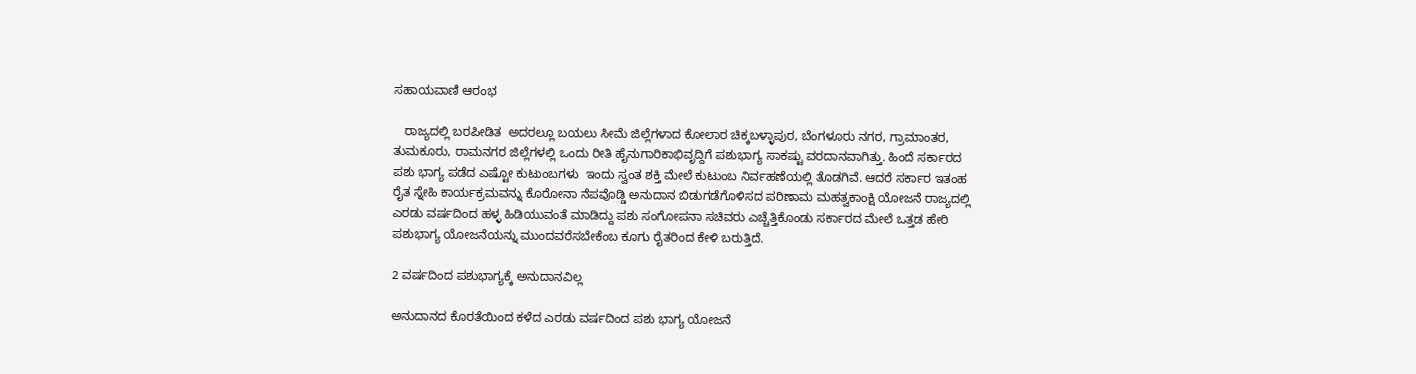ಸಹಾಯವಾಣಿ ಆರಂಭ

   ರಾಜ್ಯದಲ್ಲಿ ಬರಪೀಡಿತ  ಅದರಲ್ಲೂ ಬಯಲು ಸೀಮೆ ಜಿಲ್ಲೆಗಳಾದ ಕೋಲಾರ ಚಿಕ್ಕಬಳ್ಳಾಪುರ, ಬೆಂಗಳೂರು ನಗರ, ಗ್ರಾಮಾಂತರ, ತುಮಕೂರು, ರಾಮನಗರ ಜಿಲ್ಲೆಗಳಲ್ಲಿ ಒಂದು ರೀತಿ ಹೈನುಗಾರಿಕಾಭಿವೃದ್ದಿಗೆ ಪಶುಭಾಗ್ಯ ಸಾಕಷ್ಟು ವರದಾನವಾಗಿತ್ತು. ಹಿಂದೆ ಸರ್ಕಾರದ ಪಶು ಭಾಗ್ಯ ಪಡೆದ ಎಷ್ಟೋ ಕುಟುಂಬಗಳು  ಇಂದು ಸ್ವಂತ ಶಕ್ತಿ ಮೇಲೆ ಕುಟುಂಬ ನಿರ್ವಹಣೆಯಲ್ಲಿ ತೊಡಗಿವೆ. ಆದರೆ ಸರ್ಕಾರ ಇತಂಹ ರೈತ ಸ್ನೇಹಿ ಕಾರ್ಯಕ್ರಮವನ್ನು ಕೊರೋನಾ ನೆಪವೊಡ್ಡಿ ಅನುದಾನ ಬಿಡುಗಡೆಗೊಳಿಸದ ಪರಿಣಾಮ ಮಹತ್ವಕಾಂಕ್ಷಿ ಯೋಜನೆ ರಾಜ್ಯದಲ್ಲಿ ಎರಡು ವರ್ಷದಿಂದ ಹಳ್ಳ ಹಿಡಿಯುವಂತೆ ಮಾಡಿದ್ದು ಪಶು ಸಂಗೋಪನಾ ಸಚಿವರು ಎಚ್ಚೆತ್ತಿಕೊಂಡು ಸರ್ಕಾರದ ಮೇಲೆ ಒತ್ತಡ ಹೇರಿ ಪಶುಭಾಗ್ಯ ಯೋಜನೆಯನ್ನು ಮುಂದವರೆಸಬೇಕೆಂಬ ಕೂಗು ರೈತರಿಂದ ಕೇಳಿ ಬರುತ್ತಿದೆ.

2 ವರ್ಷದಿಂದ ಪಶುಭಾಗ್ಯಕ್ಕೆ ಅನುದಾನವಿಲ್ಲ

ಅನುದಾನದ ಕೊರತೆಯಿಂದ ಕಳೆದ ಎರಡು ವರ್ಷದಿಂದ ಪಶು ಭಾಗ್ಯ ಯೋಜನೆ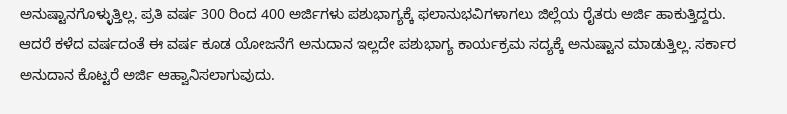ಅನುಷ್ಟಾನಗೊಳ್ಳುತ್ತಿಲ್ಲ. ಪ್ರತಿ ವರ್ಷ 300 ರಿಂದ 400 ಅರ್ಜಿಗಳು ಪಶುಭಾಗ್ಯಕ್ಕೆ ಫಲಾನುಭವಿಗಳಾಗಲು ಜಿಲ್ಲೆಯ ರೈತರು ಅರ್ಜಿ ಹಾಕುತ್ತಿದ್ದರು. ಆದರೆ ಕಳೆದ ವರ್ಷದಂತೆ ಈ ವರ್ಷ ಕೂಡ ಯೋಜನೆಗೆ ಅನುದಾನ ಇಲ್ಲದೇ ಪಶುಭಾಗ್ಯ ಕಾರ್ಯಕ್ರಮ ಸದ್ಯಕ್ಕೆ ಅನುಷ್ಟಾನ ಮಾಡುತ್ತಿಲ್ಲ. ಸರ್ಕಾರ ಅನುದಾನ ಕೊಟ್ಟರೆ ಅರ್ಜಿ ಆಹ್ವಾನಿಸಲಾಗುವುದು.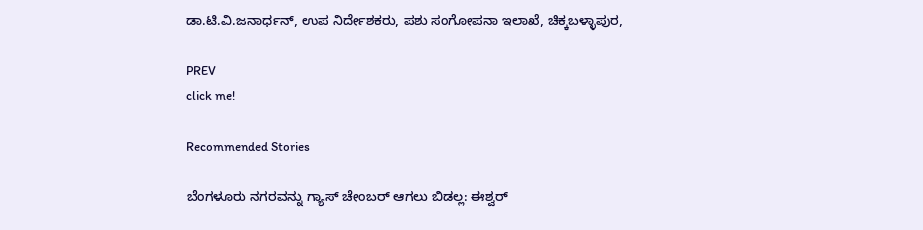ಡಾ.ಟಿ.ವಿ.ಜನಾರ್ಧನ್, ಉಪ ನಿರ್ದೇಶಕರು, ಪಶು ಸಂಗೋಪನಾ ಇಲಾಖೆ, ಚಿಕ್ಕಬಳ್ಳಾಪುರ,

PREV
click me!

Recommended Stories

ಬೆಂಗಳೂರು ನಗರವನ್ನು ಗ್ಯಾಸ್‌ ಚೇಂಬರ್‌ ಆಗಲು ಬಿಡಲ್ಲ: ಈಶ್ವರ್‌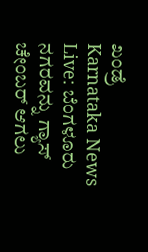ಖಂಡ್ರೆ
Karnataka News Live: ಬೆಂಗಳೂರು ನಗರವನ್ನು ಗ್ಯಾಸ್‌ ಚೇಂಬರ್‌ ಆಗಲು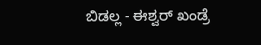ಬಿಡಲ್ಲ - ಈಶ್ವರ್‌ ಖಂಡ್ರೆ